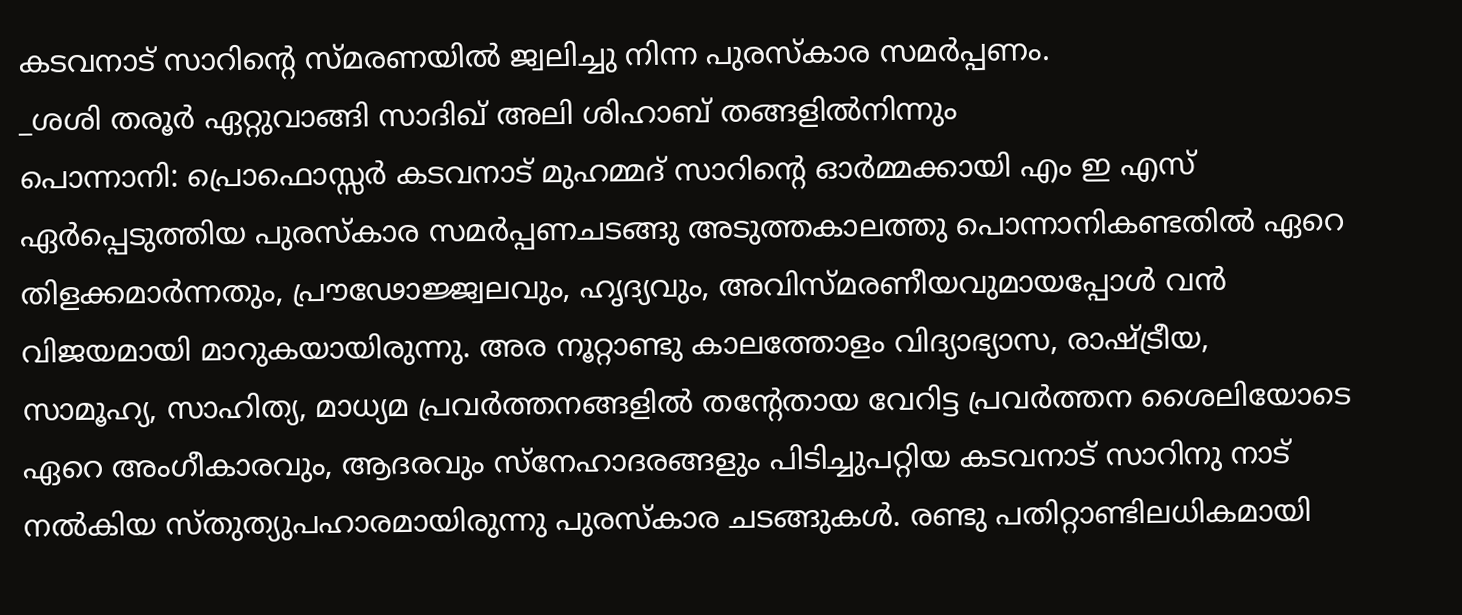കടവനാട് സാറിന്റെ സ്മരണയിൽ ജ്വലിച്ചു നിന്ന പുരസ്കാര സമർപ്പണം.
_ശശി തരൂർ ഏറ്റുവാങ്ങി സാദിഖ് അലി ശിഹാബ് തങ്ങളിൽനിന്നും
പൊന്നാനി: പ്രൊഫൊസ്സർ കടവനാട് മുഹമ്മദ് സാറിന്റെ ഓർമ്മക്കായി എം ഇ എസ് ഏർപ്പെടുത്തിയ പുരസ്കാര സമർപ്പണചടങ്ങു അടുത്തകാലത്തു പൊന്നാനികണ്ടതിൽ ഏറെ തിളക്കമാർന്നതും, പ്രൗഢോജ്ജ്വലവും, ഹൃദ്യവും, അവിസ്മരണീയവുമായപ്പോൾ വൻ വിജയമായി മാറുകയായിരുന്നു. അര നൂറ്റാണ്ടു കാലത്തോളം വിദ്യാഭ്യാസ, രാഷ്ട്രീയ, സാമൂഹ്യ, സാഹിത്യ, മാധ്യമ പ്രവർത്തനങ്ങളിൽ തന്റേതായ വേറിട്ട പ്രവർത്തന ശൈലിയോടെ ഏറെ അംഗീകാരവും, ആദരവും സ്നേഹാദരങ്ങളും പിടിച്ചുപറ്റിയ കടവനാട് സാറിനു നാട് നൽകിയ സ്തുത്യുപഹാരമായിരുന്നു പുരസ്കാര ചടങ്ങുകൾ. രണ്ടു പതിറ്റാണ്ടിലധികമായി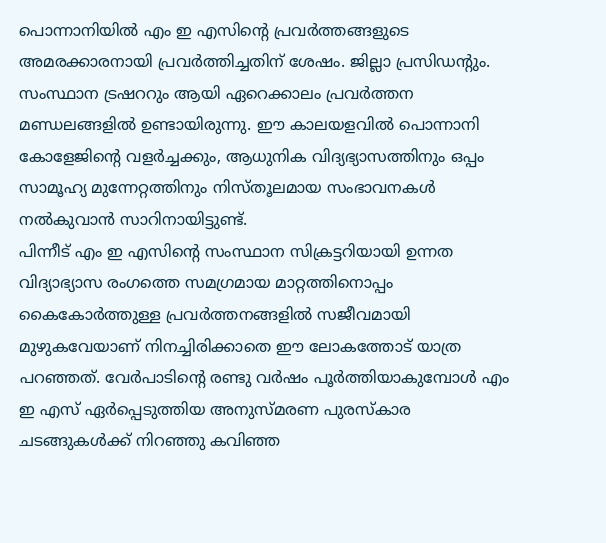പൊന്നാനിയിൽ എം ഇ എസിന്റെ പ്രവർത്തങ്ങളുടെ അമരക്കാരനായി പ്രവർത്തിച്ചതിന് ശേഷം. ജില്ലാ പ്രസിഡന്റും. സംസ്ഥാന ട്രഷററും ആയി ഏറെക്കാലം പ്രവർത്തന മണ്ഡലങ്ങളിൽ ഉണ്ടായിരുന്നു. ഈ കാലയളവിൽ പൊന്നാനി കോളേജിന്റെ വളർച്ചക്കും, ആധുനിക വിദ്യഭ്യാസത്തിനും ഒപ്പം സാമൂഹ്യ മുന്നേറ്റത്തിനും നിസ്തൂലമായ സംഭാവനകൾ നൽകുവാൻ സാറിനായിട്ടുണ്ട്.
പിന്നീട് എം ഇ എസിന്റെ സംസ്ഥാന സിക്രട്ടറിയായി ഉന്നത വിദ്യാഭ്യാസ രംഗത്തെ സമഗ്രമായ മാറ്റത്തിനൊപ്പം കൈകോർത്തുള്ള പ്രവർത്തനങ്ങളിൽ സജീവമായി മുഴുകവേയാണ് നിനച്ചിരിക്കാതെ ഈ ലോകത്തോട് യാത്ര പറഞ്ഞത്. വേർപാടിന്റെ രണ്ടു വർഷം പൂർത്തിയാകുമ്പോൾ എം ഇ എസ് ഏർപ്പെടുത്തിയ അനുസ്മരണ പുരസ്കാര ചടങ്ങുകൾക്ക് നിറഞ്ഞു കവിഞ്ഞ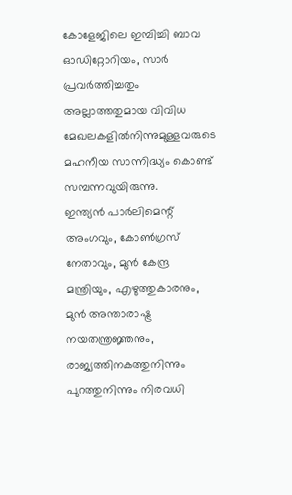കോളേജിലെ ഇമ്പിച്ചി ബാവ ഓഡിറ്റോറിയം, സാർ പ്രവർത്തിച്ചതും അല്ലാത്തതുമായ വിവിധ മേഖലകളിൽനിന്നുമുള്ളവരുടെ മഹനീയ സാന്നിദ്ധ്യം കൊണ്ട് സമ്പന്നവുയിരുന്നു.
ഇന്ത്യൻ പാർലിമെന്റ് അംഗവും, കോൺഗ്രസ് നേതാവും, മുൻ കേന്ദ്ര മന്ത്രിയും, എഴുത്തുകാരനും, മുൻ അന്താരാഷ്ട്ര നയതന്ത്രജ്ഞനും, രാജ്യത്തിനകത്തുനിന്നും പുറത്തുനിന്നും നിരവധി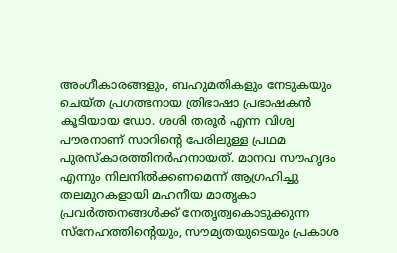അംഗീകാരങ്ങളും, ബഹുമതികളും നേടുകയും ചെയ്ത പ്രഗത്ഭനായ ത്രിഭാഷാ പ്രഭാഷകൻ കൂടിയായ ഡോ. ശശി തരൂർ എന്ന വിശ്വ പൗരനാണ് സാറിന്റെ പേരിലുള്ള പ്രഥമ പുരസ്കാരത്തിനർഹനായത്. മാനവ സൗഹൃദം എന്നും നിലനിൽക്കണമെന്ന് ആഗ്രഹിച്ചു തലമുറകളായി മഹനീയ മാതൃകാ പ്രവർത്തനങ്ങൾക്ക് നേതൃത്വകൊടുക്കുന്ന സ്നേഹത്തിന്റെയും, സൗമ്യതയുടെയും പ്രകാശ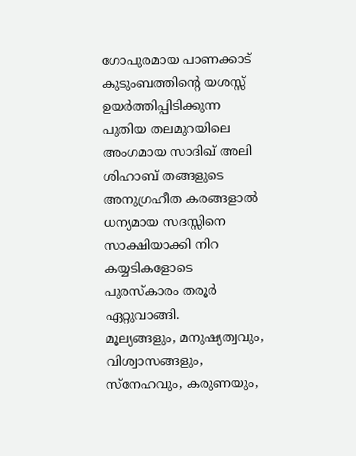ഗോപുരമായ പാണക്കാട് കുടുംബത്തിന്റെ യശസ്സ് ഉയർത്തിപ്പിടിക്കുന്ന പുതിയ തലമുറയിലെ അംഗമായ സാദിഖ് അലി ശിഹാബ് തങ്ങളുടെ അനുഗ്രഹീത കരങ്ങളാൽ ധന്യമായ സദസ്സിനെ സാക്ഷിയാക്കി നിറ കയ്യടികളോടെ പുരസ്കാരം തരൂർ ഏറ്റുവാങ്ങി.
മൂല്യങ്ങളും, മനുഷ്യത്വവും, വിശ്വാസങ്ങളും, സ്നേഹവും, കരുണയും,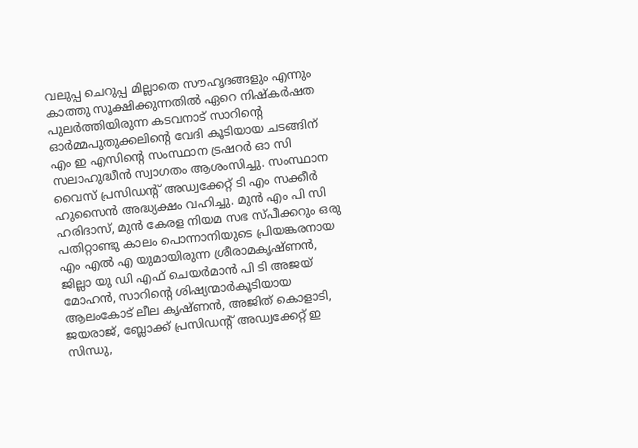വലുപ്പ ചെറുപ്പ മില്ലാതെ സൗഹൃദങ്ങളും എന്നും കാത്തു സൂക്ഷിക്കുന്നതിൽ ഏറെ നിഷ്കർഷത പുലർത്തിയിരുന്ന കടവനാട് സാറിന്റെ ഓർമ്മപുതുക്കലിന്റെ വേദി കൂടിയായ ചടങ്ങിന് എം ഇ എസിന്റെ സംസ്ഥാന ട്രഷറർ ഓ സി സലാഹുദ്ധീൻ സ്വാഗതം ആശംസിച്ചു. സംസ്ഥാന വൈസ് പ്രസിഡന്റ് അഡ്വക്കേറ്റ് ടി എം സക്കീർ ഹുസൈൻ അദ്ധ്യക്ഷം വഹിച്ചു. മുൻ എം പി സി ഹരിദാസ്, മുൻ കേരള നിയമ സഭ സ്പീക്കറും ഒരു പതിറ്റാണ്ടു കാലം പൊന്നാനിയുടെ പ്രിയങ്കരനായ എം എൽ എ യുമായിരുന്ന ശ്രീരാമകൃഷ്ണൻ, ജില്ലാ യു ഡി എഫ് ചെയർമാൻ പി ടി അജയ് മോഹൻ, സാറിന്റെ ശിഷ്യന്മാർകൂടിയായ ആലംകോട് ലീല കൃഷ്ണൻ, അജിത് കൊളാടി, ജയരാജ്, ബ്ലോക്ക് പ്രസിഡന്റ് അഡ്വക്കേറ്റ് ഇ സിന്ധു,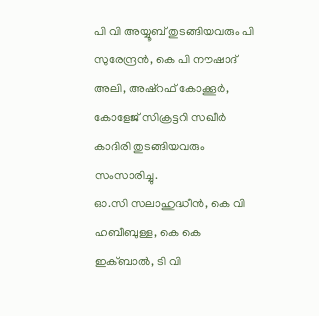പി വി അയ്യൂബ് തുടങ്ങിയവരും പി സുരേന്ദ്രൻ, കെ പി നൗഷാദ് അലി, അഷ്റഫ് കോക്കൂർ, കോളേജ് സിക്രട്ടറി സഖീർ കാദിരി തുടങ്ങിയവരും സംസാരിച്ചു.
ഓ.സി സലാഹുദ്ധീൻ, കെ വി ഹബീബുള്ള, കെ കെ ഇക്ബാൽ, ടി വി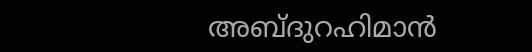അബ്ദുറഹിമാൻ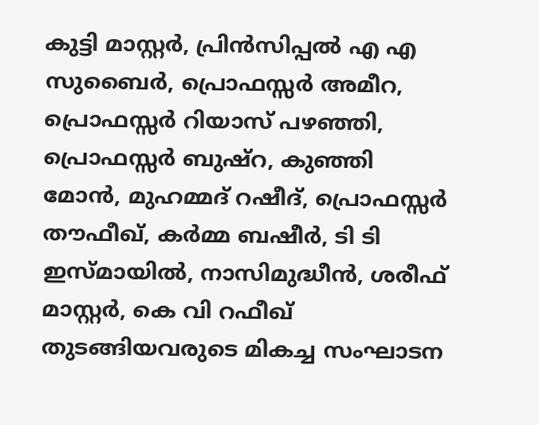കുട്ടി മാസ്റ്റർ, പ്രിൻസിപ്പൽ എ എ സുബൈർ, പ്രൊഫസ്സർ അമീറ, പ്രൊഫസ്സർ റിയാസ് പഴഞ്ഞി, പ്രൊഫസ്സർ ബുഷ്റ, കുഞ്ഞി മോൻ, മുഹമ്മദ് റഷീദ്, പ്രൊഫസ്സർ തൗഫീഖ്, കർമ്മ ബഷീർ, ടി ടി ഇസ്മായിൽ, നാസിമുദ്ധീൻ, ശരീഫ് മാസ്റ്റർ, കെ വി റഫീഖ് തുടങ്ങിയവരുടെ മികച്ച സംഘാടന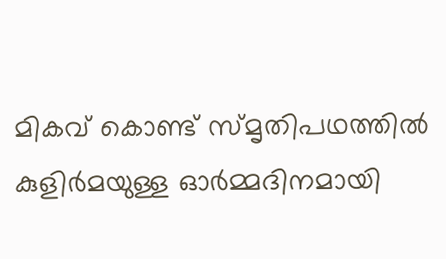മികവ് കൊണ്ട് സ്മൃതിപഥത്തിൽ കുളിർമയുള്ള ഓർമ്മദിനമായി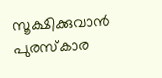സൂക്ഷിക്കുവാൻ പുരസ്കാര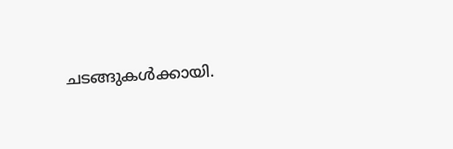ചടങ്ങുകൾക്കായി.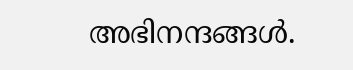അഭിനന്ദങ്ങൾ.